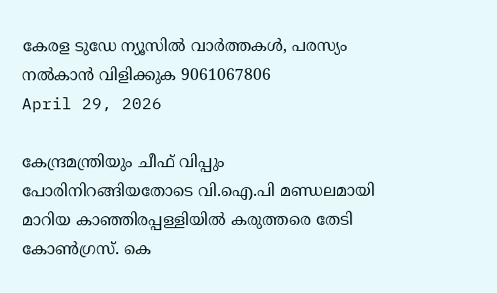കേരള ടുഡേ ന്യൂസിൽ വാർത്തകൾ, പരസ്യം നൽകാൻ വിളിക്കുക 9061067806
April 29, 2026

കേന്ദ്രമന്ത്രിയും ചീഫ് വിപ്പും പോരിനിറങ്ങിയതോടെ വി.ഐ.പി മണ്ഡലമായി മാറിയ കാഞ്ഞിരപ്പള്ളിയിൽ കരുത്തരെ തേടി കോൺഗ്രസ്‌. കെ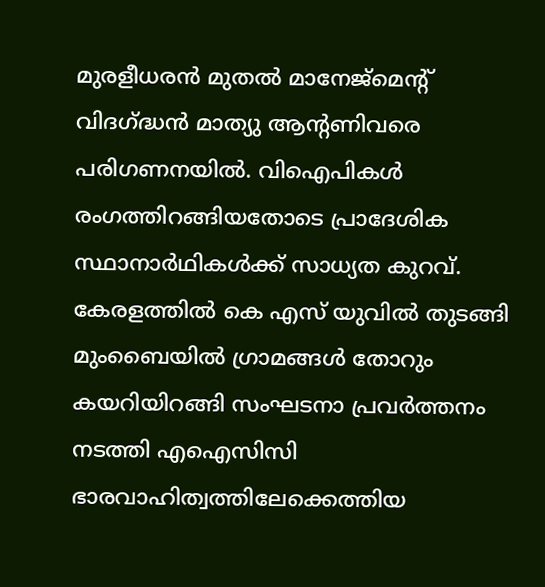മുരളീധരൻ മുതൽ മാനേജ്മെന്റ് വിദഗ്ദ്ധൻ മാത്യു ആന്റണിവരെ പരിഗണനയിൽ. വിഐപികൾ രംഗത്തിറങ്ങിയതോടെ പ്രാദേശിക സ്ഥാനാർഥികൾക്ക് സാധ്യത കുറവ്. കേരളത്തിൽ കെ എസ് യുവിൽ തുടങ്ങി മുംബൈയിൽ ഗ്രാമങ്ങൾ തോറും കയറിയിറങ്ങി സംഘടനാ പ്രവർത്തനം നടത്തി എഐസിസി ഭാരവാഹിത്വത്തിലേക്കെത്തിയ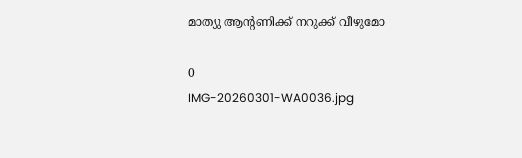മാത്യു ആന്റണിക്ക് നറുക്ക് വീഴുമോ

0
IMG-20260301-WA0036.jpg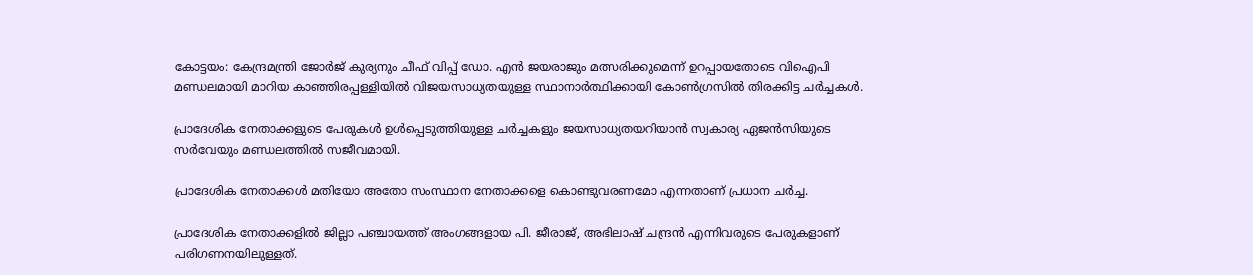കോട്ടയം: കേന്ദ്രമന്ത്രി ജോർജ് കുര്യനും ചീഫ് വിപ്പ് ഡോ. എൻ ജയരാജും മത്സരിക്കുമെന്ന് ഉറപ്പായതോടെ വിഐപി മണ്ഡലമായി മാറിയ കാഞ്ഞിരപ്പള്ളിയിൽ വിജയസാധ്യതയുള്ള സ്ഥാനാർത്ഥിക്കായി കോൺഗ്രസിൽ തിരക്കിട്ട ചർച്ചകൾ.

പ്രാദേശിക നേതാക്കളുടെ പേരുകൾ ഉൾപ്പെടുത്തിയുള്ള ചർച്ചകളും ജയസാധ്യതയറിയാൻ സ്വകാര്യ ഏജൻസിയുടെ സർവേയും മണ്ഡലത്തിൽ സജീവമായി.

പ്രാദേശിക നേതാക്കൾ മതിയോ അതോ സംസ്ഥാന നേതാക്കളെ കൊണ്ടുവരണമോ എന്നതാണ് പ്രധാന ചർച്ച.

പ്രാദേശിക നേതാക്കളിൽ ജില്ലാ പഞ്ചായത്ത് അംഗങ്ങളായ പി. ജീരാജ്, അഭിലാഷ് ചന്ദ്രൻ എന്നിവരുടെ പേരുകളാണ് പരിഗണനയിലുള്ളത്.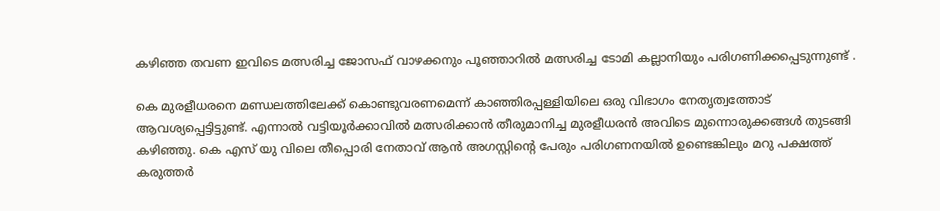കഴിഞ്ഞ തവണ ഇവിടെ മത്സരിച്ച ജോസഫ് വാഴക്കനും പൂഞ്ഞാറിൽ മത്സരിച്ച ടോമി കല്ലാനിയും പരിഗണിക്കപ്പെടുന്നുണ്ട്‌ .

കെ മുരളീധരനെ മണ്ഡലത്തിലേക്ക് കൊണ്ടുവരണമെന്ന് കാഞ്ഞിരപ്പള്ളിയിലെ ഒരു വിഭാഗം നേതൃത്വത്തോട് ആവശ്യപ്പെട്ടിട്ടുണ്ട്. എന്നാൽ വട്ടിയൂർക്കാവിൽ മത്സരിക്കാൻ തീരുമാനിച്ച മുരളീധരൻ അവിടെ മുന്നൊരുക്കങ്ങൾ തുടങ്ങി കഴിഞ്ഞു. കെ എസ് യു വിലെ തീപ്പൊരി നേതാവ് ആൻ അഗസ്റ്റിന്റെ പേരും പരിഗണനയിൽ ഉണ്ടെങ്കിലും മറു പക്ഷത്ത് കരുത്തർ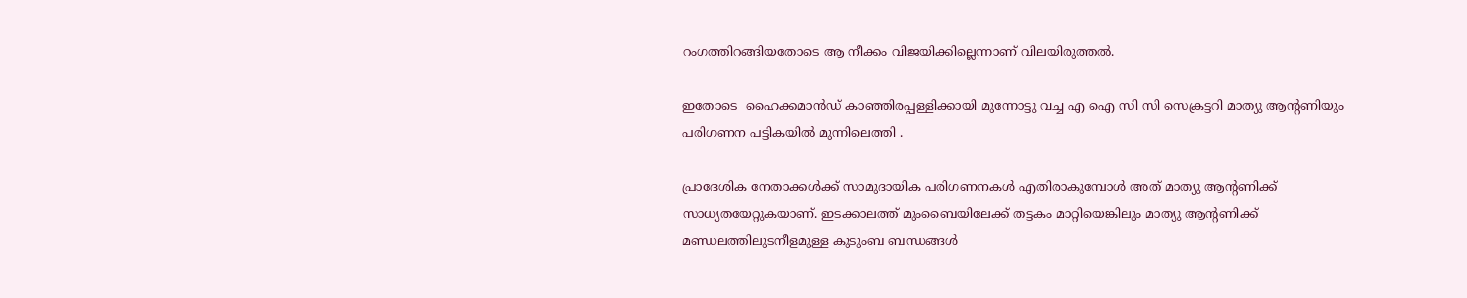റംഗത്തിറങ്ങിയതോടെ ആ നീക്കം വിജയിക്കില്ലെന്നാണ് വിലയിരുത്തൽ.

ഇതോടെ  ഹൈക്കമാൻഡ് കാഞ്ഞിരപ്പള്ളിക്കായി മുന്നോട്ടു വച്ച എ ഐ സി സി സെക്രട്ടറി മാത്യു ആന്റണിയും പരിഗണന പട്ടികയിൽ മുന്നിലെത്തി .

പ്രാദേശിക നേതാക്കൾക്ക് സാമുദായിക പരിഗണനകൾ എതിരാകുമ്പോൾ അത് മാത്യു ആന്റണിക്ക് സാധ്യതയേറ്റുകയാണ്. ഇടക്കാലത്ത് മുംബൈയിലേക്ക് തട്ടകം മാറ്റിയെങ്കിലും മാത്യു ആന്റണിക്ക് മണ്ഡലത്തിലുടനീളമുള്ള കുടുംബ ബന്ധങ്ങൾ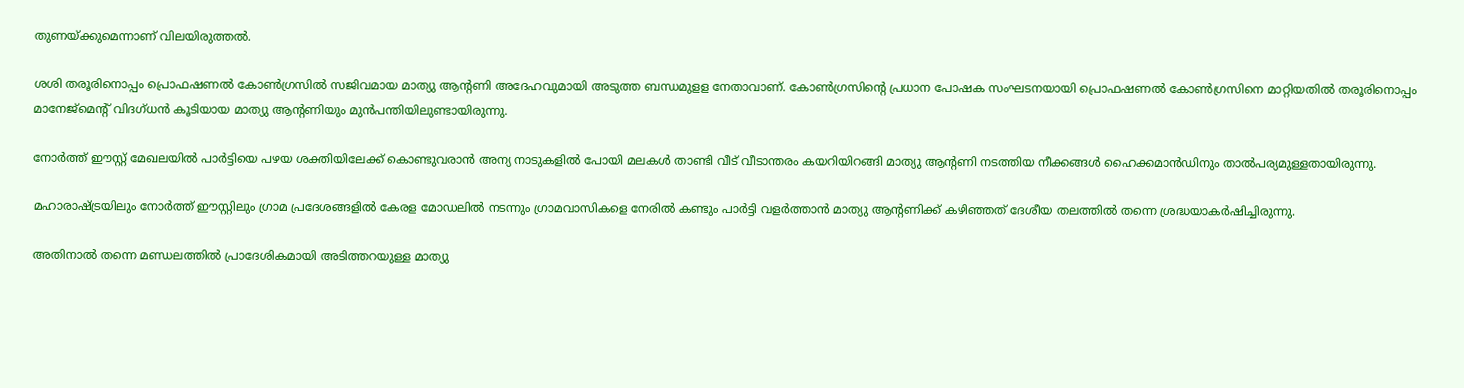തുണയ്ക്കുമെന്നാണ് വിലയിരുത്തൽ.

ശശി തരൂരിനൊപ്പം പ്രൊഫഷണൽ കോൺഗ്രസിൽ സജിവമായ മാത്യു ആന്റണി അദേഹവുമായി അടുത്ത ബന്ധമുളള നേതാവാണ്. കോൺഗ്രസിന്റെ പ്രധാന പോഷക സംഘടനയായി പ്രൊഫഷണൽ കോൺഗ്രസിനെ മാറ്റിയതിൽ തരൂരിനൊപ്പം മാനേജ്മെന്റ് വിദഗ്ധൻ കൂടിയായ മാത്യു ആന്റണിയും മുൻപന്തിയിലുണ്ടായിരുന്നു.

നോർത്ത് ഈസ്റ്റ് മേഖലയിൽ പാർട്ടിയെ പഴയ ശക്തിയിലേക്ക് കൊണ്ടുവരാൻ അന്യ നാടുകളിൽ പോയി മലകൾ താണ്ടി വീട് വീടാന്തരം കയറിയിറങ്ങി മാത്യു ആന്റണി നടത്തിയ നീക്കങ്ങൾ ഹൈക്കമാൻഡിനും താൽപര്യമുള്ളതായിരുന്നു.

മഹാരാഷ്ട്രയിലും നോർത്ത് ഈസ്റ്റിലും ഗ്രാമ പ്രദേശങ്ങളിൽ കേരള മോഡലിൽ നടന്നും ഗ്രാമവാസികളെ നേരിൽ കണ്ടും പാർട്ടി വളർത്താൻ മാത്യു ആന്റണിക്ക് കഴിഞ്ഞത് ദേശീയ തലത്തിൽ തന്നെ ശ്രദ്ധയാകർഷിച്ചിരുന്നു.

അതിനാൽ തന്നെ മണ്ഡലത്തിൽ പ്രാദേശികമായി അടിത്തറയുള്ള മാത്യു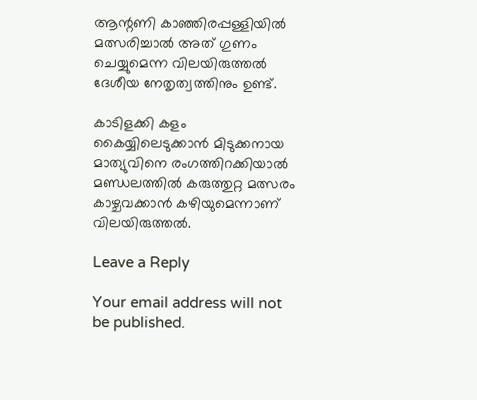ആന്റണി കാഞ്ഞിരപ്പള്ളിയിൽ മത്സരിച്ചാൽ അത് ഗുണം ചെയ്യുമെന്ന വിലയിരുത്തൽ ദേശീയ നേതൃത്വത്തിനും ഉണ്ട്.

കാടിളക്കി കളം കൈയ്യിലെടുക്കാൻ മിടുക്കനായ മാത്യുവിനെ രംഗത്തിറക്കിയാൽ മണ്ഡലത്തിൽ കരുത്തുറ്റ മത്സരം കാഴ്ചവക്കാൻ കഴിയുമെന്നാണ് വിലയിരുത്തൽ.

Leave a Reply

Your email address will not be published.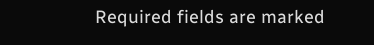Required fields are marked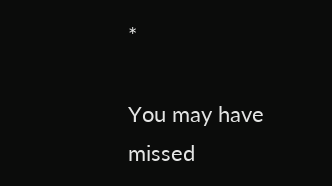*

You may have missed